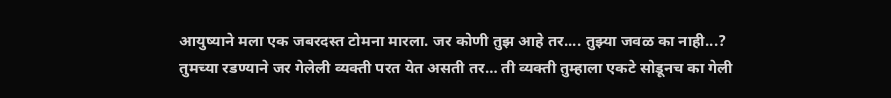आयुष्याने मला एक जबरदस्त टोमना मारला. जर कोणी तुझ आहे तर.... तुझ्या जवळ का नाही...?
तुमच्या रडण्याने जर गेलेली व्यक्ती परत येत असती तर… ती व्यक्ती तुम्हाला एकटे सोडूनच का गेली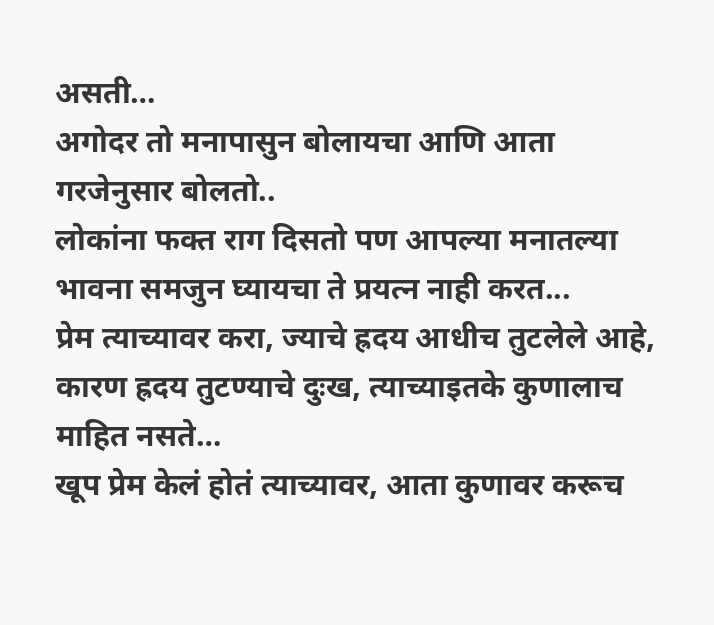असती…
अगोदर तो मनापासुन बोलायचा आणि आता गरजेनुसार बोलतो..
लोकांना फक्त राग दिसतो पण आपल्या मनातल्या भावना समजुन घ्यायचा ते प्रयत्न नाही करत...
प्रेम त्याच्यावर करा, ज्याचे ह्रदय आधीच तुटलेले आहे, कारण ह्रदय तुटण्याचे दुःख, त्याच्याइतके कुणालाच माहित नसते…
खूप प्रेम केलं होतं त्याच्यावर, आता कुणावर करूच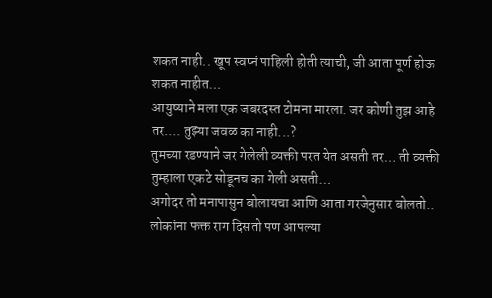शकत नाही.. खूप स्वप्नं पाहिली होती त्याची, जी आता पूर्ण होऊ शकत नाहीत…
आयुष्याने मला एक जबरदस्त टोमना मारला. जर कोणी तुझ आहे तर.... तुझ्या जवळ का नाही...?
तुमच्या रडण्याने जर गेलेली व्यक्ती परत येत असती तर… ती व्यक्ती तुम्हाला एकटे सोडूनच का गेली असती…
अगोदर तो मनापासुन बोलायचा आणि आता गरजेनुसार बोलतो..
लोकांना फक्त राग दिसतो पण आपल्या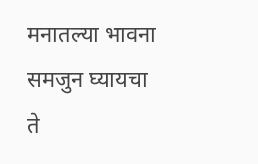मनातल्या भावना समजुन घ्यायचा ते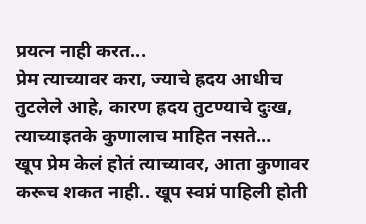प्रयत्न नाही करत...
प्रेम त्याच्यावर करा, ज्याचे ह्रदय आधीच तुटलेले आहे, कारण ह्रदय तुटण्याचे दुःख, त्याच्याइतके कुणालाच माहित नसते…
खूप प्रेम केलं होतं त्याच्यावर, आता कुणावर करूच शकत नाही.. खूप स्वप्नं पाहिली होती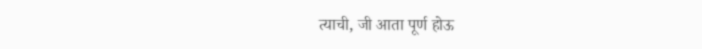त्याची, जी आता पूर्ण होऊ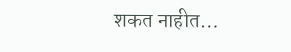शकत नाहीत…